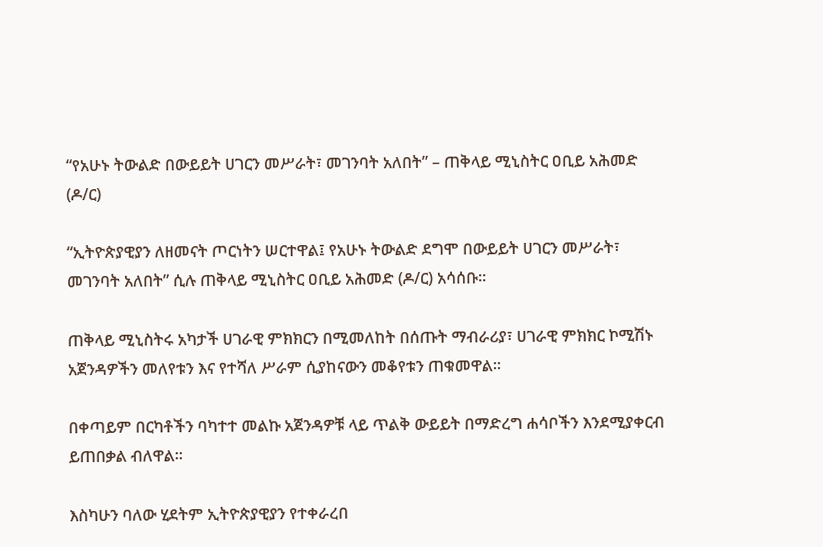“የአሁኑ ትውልድ በውይይት ሀገርን መሥራት፣ መገንባት አለበት” – ጠቅላይ ሚኒስትር ዐቢይ አሕመድ (ዶ/ር)

“ኢትዮጵያዊያን ለዘመናት ጦርነትን ሠርተዋል፤ የአሁኑ ትውልድ ደግሞ በውይይት ሀገርን መሥራት፣ መገንባት አለበት” ሲሉ ጠቅላይ ሚኒስትር ዐቢይ አሕመድ (ዶ/ር) አሳሰቡ።

ጠቅላይ ሚኒስትሩ አካታች ሀገራዊ ምክክርን በሚመለከት በሰጡት ማብራሪያ፣ ሀገራዊ ምክክር ኮሚሽኑ አጀንዳዎችን መለየቱን እና የተሻለ ሥራም ሲያከናውን መቆየቱን ጠቁመዋል።

በቀጣይም በርካቶችን ባካተተ መልኩ አጀንዳዎቹ ላይ ጥልቅ ውይይት በማድረግ ሐሳቦችን እንደሚያቀርብ ይጠበቃል ብለዋል።

እስካሁን ባለው ሂደትም ኢትዮጵያዊያን የተቀራረበ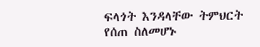ፍላጎት እንዳላቸው ትምህርት የሰጠ ስለመሆኑ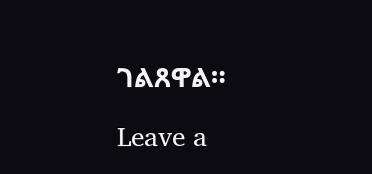ገልጸዋል።

Leave a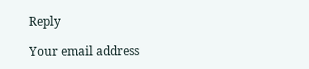Reply

Your email address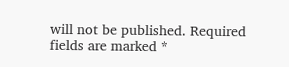will not be published. Required fields are marked *